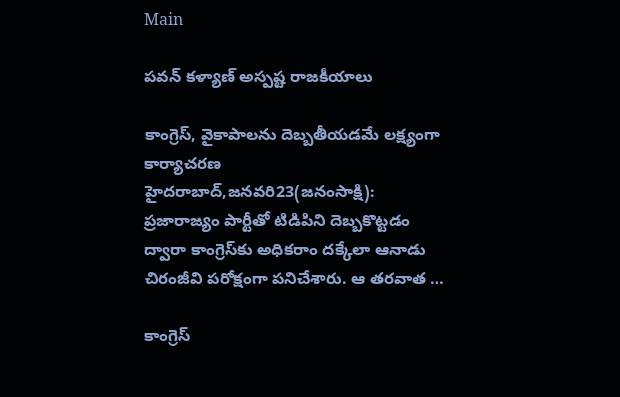Main

పవన్‌ కళ్యాణ్‌ అస్పష్ట రాజకీయాలు

కాంగ్రెస్‌, వైకాపాలను దెబ్బతీయడమే లక్ష్యంగా కార్యాచరణ హైదరాబాద్‌,జనవరి23(జ‌నంసాక్షి): ప్రజారాజ్యం పార్టీతో టిడిపిని దెబ్బకొట్టడం ద్వారా కాంగ్రెస్‌కు అధికరాం దక్కేలా ఆనాడు చిరంజీవి పరోక్షంగా పనిచేశారు. ఆ తరవాత …

కాంగ్రెస్‌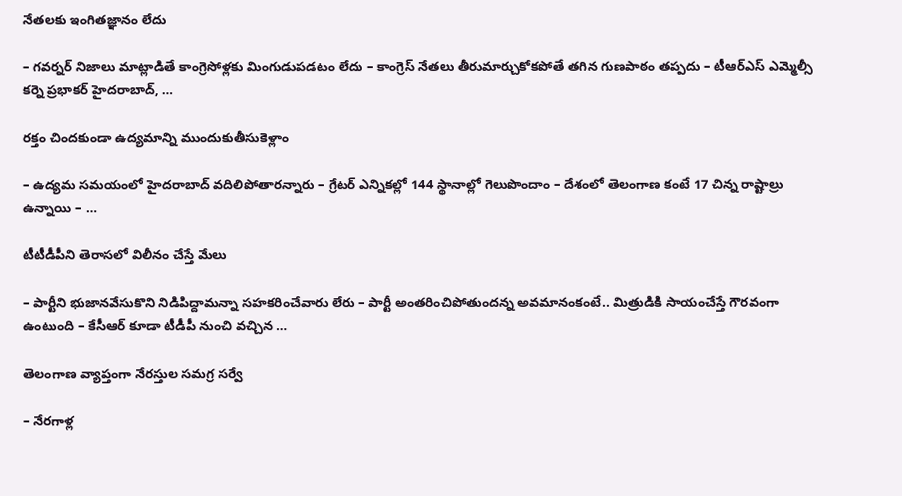నేతలకు ఇంగితజ్ఞానం లేదు

– గవర్నర్‌ నిజాలు మాట్లాడితే కాంగ్రెసోళ్లకు మింగుడుపడటం లేదు – కాంగ్రెస్‌ నేతలు తీరుమార్చుకోకపోతే తగిన గుణపాఠం తప్పదు – టీఆర్‌ఎస్‌ ఎమ్మెల్సీ కర్నె ప్రభాకర్‌ హైదరాబాద్‌, …

రక్తం చిందకుండా ఉద్యమాన్ని ముందుకుతీసుకెళ్లాం

– ఉద్యమ సమయంలో హైదరాబాద్‌ వదిలిపోతారన్నారు – గ్రేటర్‌ ఎన్నికల్లో 144 స్థానాల్లో గెలుపొందాం – దేశంలో తెలంగాణ కంటే 17 చిన్న రాష్టాల్రు ఉన్నాయి – …

టీటీడీపీని తెరాసలో విలీనం చేస్తే మేలు

– పార్టీని భుజానవేసుకొని నిడిపిద్దామన్నా సహకరించేవారు లేరు – పార్టీ అంతరించిపోతుందన్న అవమానంకంటే.. మిత్రుడికి సాయంచేస్తే గౌరవంగా ఉంటుంది – కేసీఆర్‌ కూడా టీడీపీ నుంచి వచ్చిన …

తెలంగాణ వ్యాప్తంగా నేరస్తుల సమగ్ర సర్వే

– నేరగాళ్ల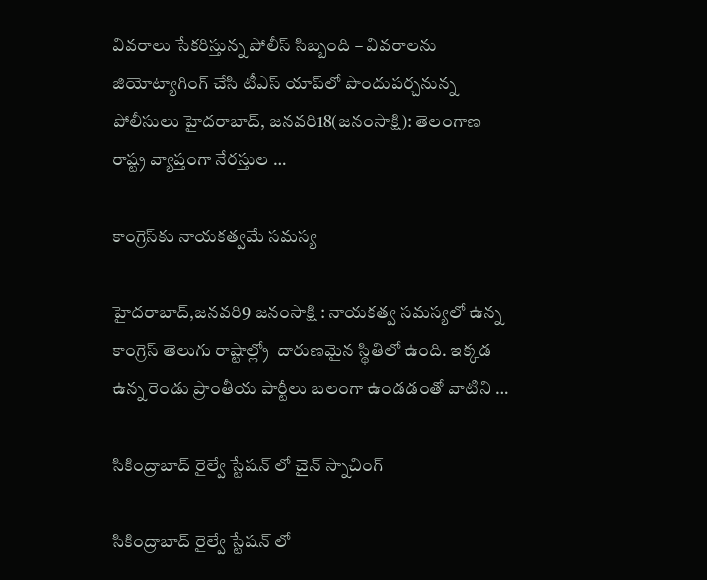వివరాలు సేకరిస్తున్న పోలీస్‌ సిబ్బంది – వివరాలను జియోట్యాగింగ్‌ చేసి టీఎస్‌ యాప్‌లో పొందుపర్చనున్న పోలీసులు హైదరాబాద్‌, జనవరి18(జ‌నంసాక్షి): తెలంగాణ రాష్ట్ర వ్యాప్తంగా నేరస్తుల …

కాంగ్రెస్‌కు నాయకత్వమే సమస్య

హైదరాబాద్‌,జనవరి9 జ‌నంసాక్షి : నాయకత్వ సమస్యలో ఉన్న కాంగ్రెస్‌ తెలుగు రాష్టాల్ల్రో  దారుణమైన స్థితిలో ఉంది. ఇక్కడ ఉన్న రెండు ప్రాంతీయ పార్టీలు బలంగా ఉండడంతో వాటిని …

సికింద్రాబాద్ రైల్వే స్టేషన్ లో చైన్ స్నాచింగ్

సికింద్రాబాద్ రైల్వే స్టేషన్ లో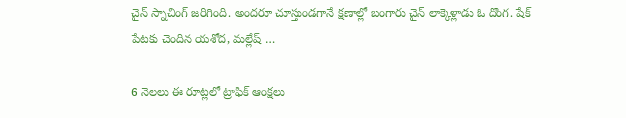చైన్ స్నాచింగ్ జరిగింది. అందరూ చూస్తుండగానే క్షణాల్లో బంగారు చైన్ లాక్కెళ్లాడు ఓ దొంగ. షేక్ పేటకు చెందిన యశోద, మల్లేష్ …

6 నెలలు ఈ రూట్లలో ట్రాఫిక్ ఆంక్షలు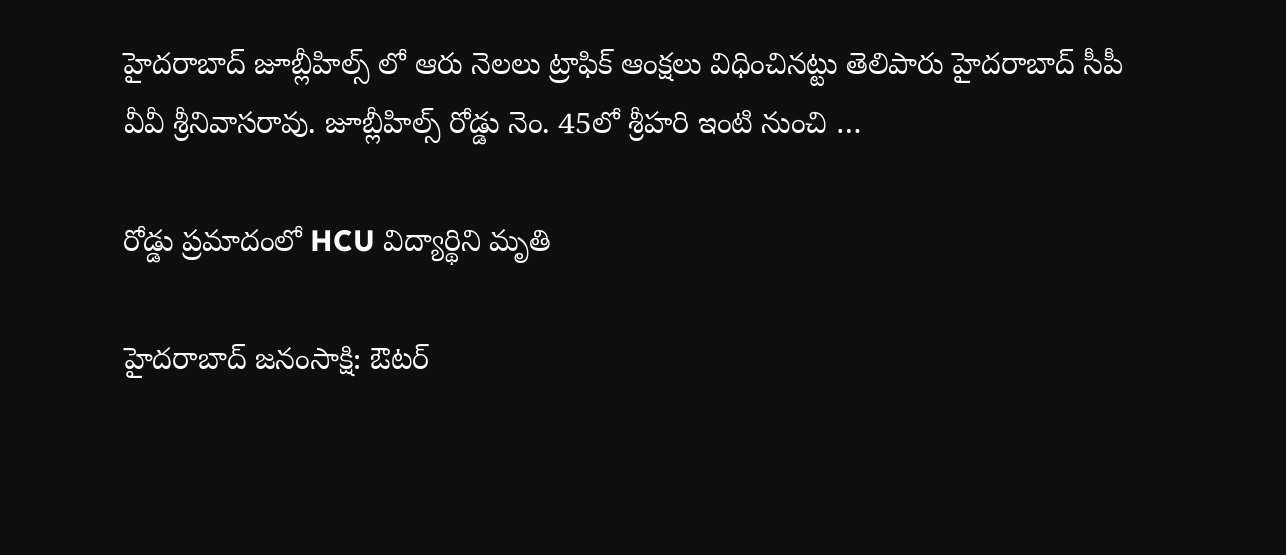హైదరాబాద్ జూబ్లీహిల్స్ లో ఆరు నెలలు ట్రాఫిక్ ఆంక్షలు విధించినట్టు తెలిపారు హైదరాబాద్ సీపీ వీవీ శ్రీనివాసరావు. జూబ్లీహిల్స్ రోడ్డు నెం. 45లో శ్రీహరి ఇంటి నుంచి …

రోడ్డు ప్రమాదంలో HCU విద్యార్థిని మృతి

హైద‌రాబాద్ జ‌నంసాక్షి: ఔటర్‌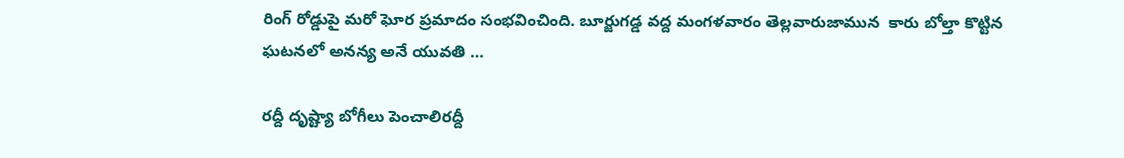రింగ్‌ రోడ్డుపై మరో ఘోర ప్రమాదం సంభవించింది. బూర్జుగడ్డ వద్ద మంగళవారం తెల్లవారుజామున  కారు బోల్తా కొట్టిన ఘటనలో అనన్య అనే యువతి …

రద్దీ దృష్ట్యా బోగీలు పెంచాలిరద్దీ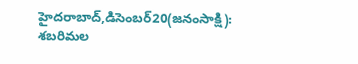హైదరాబాద్‌,డిసెంబర్‌20(జ‌నంసాక్షి): శబరిమల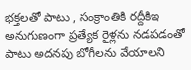భక్తలతో పాటు , సంక్రాంతికి రద్దీకిఇ అనుగుణంగా ప్రత్యేక రైళ్లను నడపడంతో పాటు అదనపు బోగీలను వేయాలని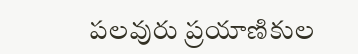పలవురు ప్రయాణికుల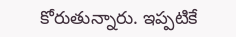కోరుతున్నారు. ఇప్పటికే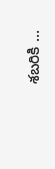శబరికి …